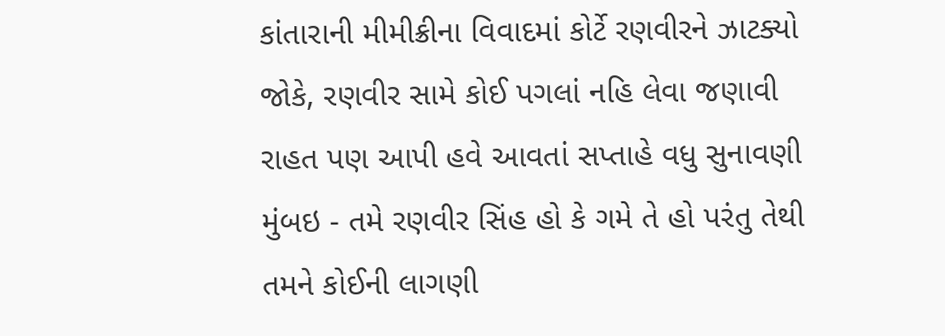કાંતારાની મીમીક્રીના વિવાદમાં કોર્ટે રણવીરને ઝાટક્યો
જોકે, રણવીર સામે કોઈ પગલાં નહિ લેવા જણાવી રાહત પણ આપી હવે આવતાં સપ્તાહે વધુ સુનાવણી
મુંબઇ - તમે રણવીર સિંહ હો કે ગમે તે હો પરંતુ તેથી તમને કોઈની લાગણી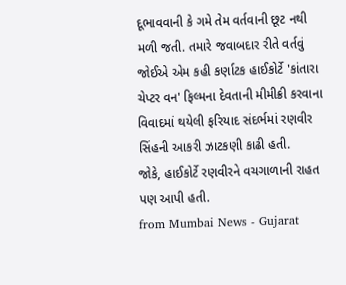દૂભાવવાની કે ગમે તેમ વર્તવાની છૂટ નથી મળી જતી. તમારે જવાબદાર રીતે વર્તવું જોઈએ એમ કહી કર્ણાટક હાઈકોર્ટે 'કાંતારા ચેપ્ટર વન' ફિલ્મના દેવતાની મીમીક્રી કરવાના વિવાદમાં થયેલી ફરિયાદ સંદર્ભમાં રણવીર સિંહની આકરી ઝાટકણી કાઢી હતી.
જોકે, હાઈકોર્ટે રણવીરને વચગાળાની રાહત પણ આપી હતી.
from Mumbai News - Gujarat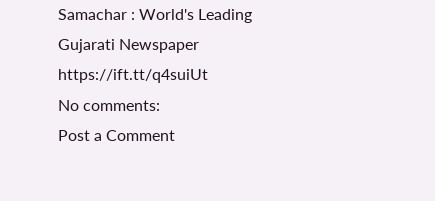Samachar : World's Leading Gujarati Newspaper https://ift.tt/q4suiUt
No comments:
Post a Comment